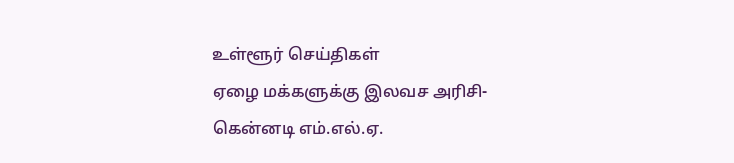உள்ளூர் செய்திகள்
ஏழை மக்களுக்கு இலவச அரிசி- கென்னடி எம்.எல்.ஏ.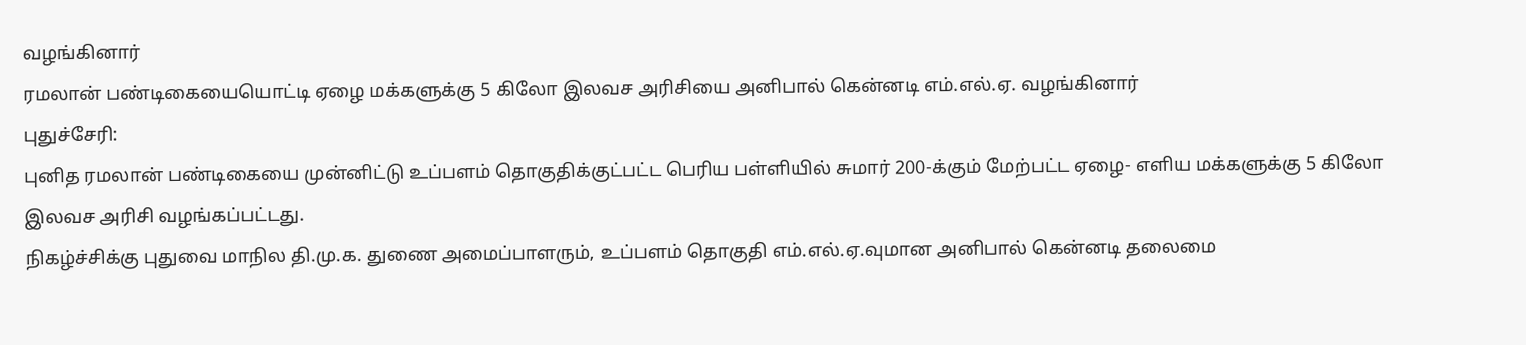வழங்கினார்
ரமலான் பண்டிகையையொட்டி ஏழை மக்களுக்கு 5 கிலோ இலவச அரிசியை அனிபால் கென்னடி எம்.எல்.ஏ. வழங்கினார்
புதுச்சேரி:
புனித ரமலான் பண்டிகையை முன்னிட்டு உப்பளம் தொகுதிக்குட்பட்ட பெரிய பள்ளியில் சுமார் 200-க்கும் மேற்பட்ட ஏழை- எளிய மக்களுக்கு 5 கிலோ இலவச அரிசி வழங்கப்பட்டது.
நிகழ்ச்சிக்கு புதுவை மாநில தி.மு.க. துணை அமைப்பாளரும், உப்பளம் தொகுதி எம்.எல்.ஏ.வுமான அனிபால் கென்னடி தலைமை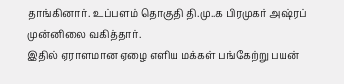தாங்கினார். உப்பளம் தொகுதி தி.மு..க பிரமுகர் அஷ்ரப் முன்னிலை வகித்தார்.
இதில் ஏராளமான ஏழை எளிய மக்கள் பங்கேற்று பயன்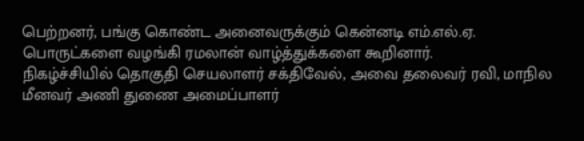பெற்றனர், பங்கு கொண்ட அனைவருக்கும் கென்னடி எம்.எல்.ஏ. பொருட்களை வழங்கி ரமலான் வாழ்த்துக்களை கூறினார்.
நிகழ்ச்சியில் தொகுதி செயலாளர் சக்திவேல், அவை தலைவர் ரவி, மாநில மீனவர் அணி துணை அமைப்பாளர்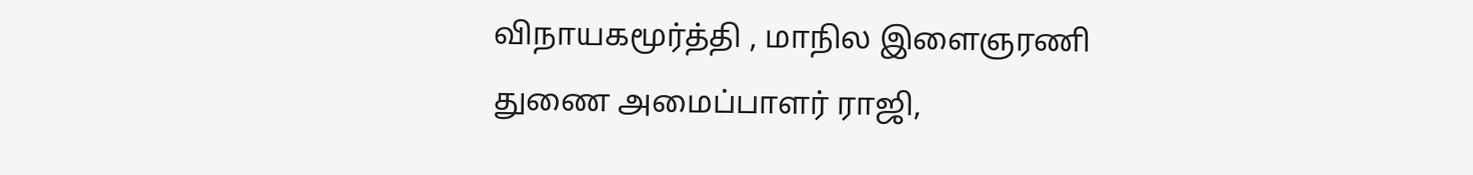விநாயகமூர்த்தி , மாநில இளைஞரணி துணை அமைப்பாளர் ராஜி,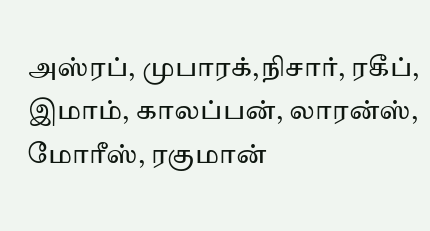அஸ்ரப், முபாரக்,நிசார், ரகீப், இமாம், காலப்பன், லாரன்ஸ், மோரீஸ், ரகுமான்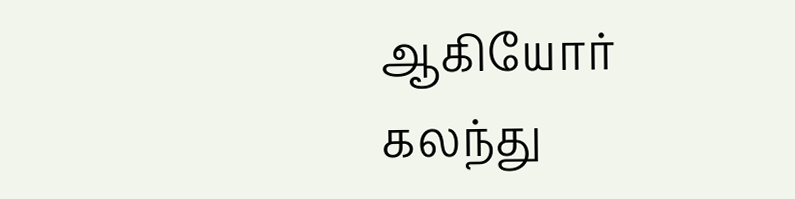ஆகியோர் கலந்து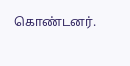கொண்டனர்.